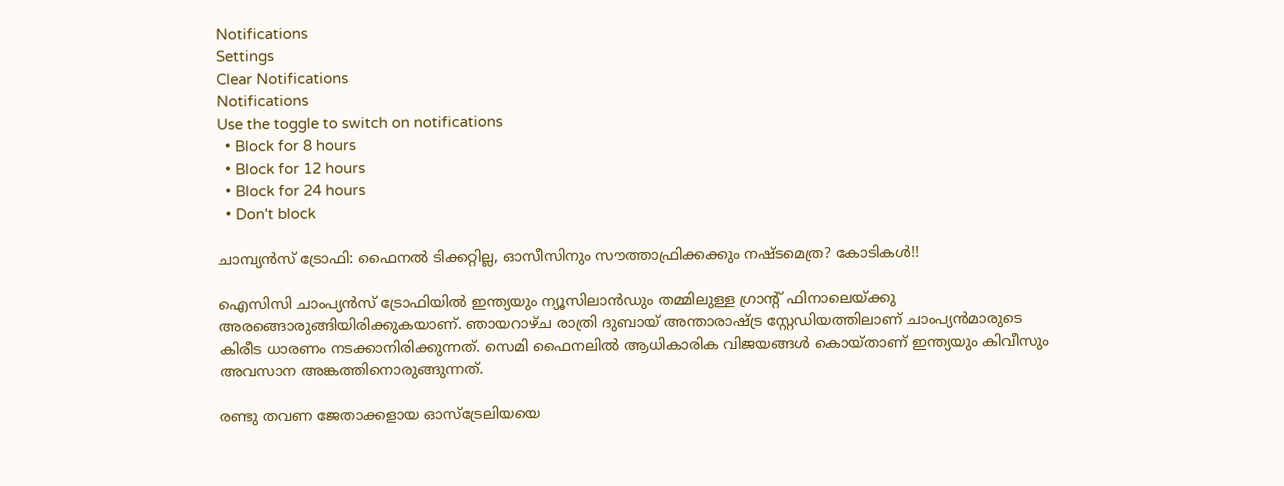Notifications
Settings
Clear Notifications
Notifications
Use the toggle to switch on notifications
  • Block for 8 hours
  • Block for 12 hours
  • Block for 24 hours
  • Don't block

ചാമ്പ്യന്‍സ് ട്രോഫി: ഫൈനല്‍ ടിക്കറ്റില്ല, ഓസീസിനും സൗത്താഫ്രിക്കക്കും നഷ്ടമെത്ര? കോടികള്‍!!

ഐസിസി ചാംപ്യന്‍സ് ട്രോഫിയില്‍ ഇന്ത്യയും ന്യൂസിലാന്‍ഡും തമ്മിലുള്ള ഗ്രാന്റ് ഫിനാലെയ്ക്കു അരങ്ങൊരുങ്ങിയിരിക്കുകയാണ്. ഞായറാഴ്ച രാത്രി ദുബായ് അന്താരാഷ്ട്ര സ്റ്റേഡിയത്തിലാണ് ചാംപ്യന്‍മാരുടെ കിരീട ധാരണം നടക്കാനിരിക്കുന്നത്. സെമി ഫൈനലില്‍ ആധികാരിക വിജയങ്ങള്‍ കൊയ്താണ് ഇന്ത്യയും കിവീസും അവസാന അങ്കത്തിനൊരുങ്ങുന്നത്.

രണ്ടു തവണ ജേതാക്കളായ ഓസ്‌ട്രേലിയയെ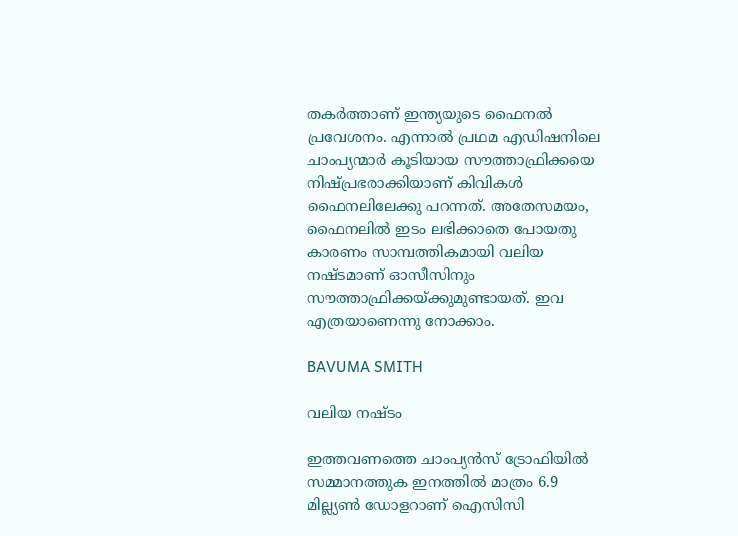തകര്‍ത്താണ് ഇന്ത്യയുടെ ഫൈനല്‍ പ്രവേശനം. എന്നാല്‍ പ്രഥമ എഡിഷനിലെ ചാംപ്യന്മാര്‍ കൂടിയായ സൗത്താഫ്രിക്കയെ നിഷ്പ്രഭരാക്കിയാണ് കിവികള്‍ ഫൈനലിലേക്കു പറന്നത്. അതേസമയം, ഫൈനലില്‍ ഇടം ലഭിക്കാതെ പോയതു കാരണം സാമ്പത്തികമായി വലിയ നഷ്ടമാണ് ഓസീസിനും സൗത്താഫ്രിക്കയ്ക്കുമുണ്ടായത്. ഇവ എത്രയാണെന്നു നോക്കാം.

BAVUMA SMITH

വലിയ നഷ്ടം

ഇത്തവണത്തെ ചാംപ്യന്‍സ് ട്രോഫിയില്‍ സമ്മാനത്തുക ഇനത്തില്‍ മാത്രം 6.9 മില്ല്യണ്‍ ഡോളറാണ് ഐസിസി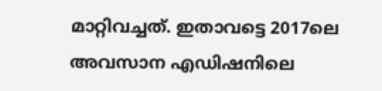മാറ്റിവച്ചത്. ഇതാവട്ടെ 2017ലെ അവസാന എഡിഷനിലെ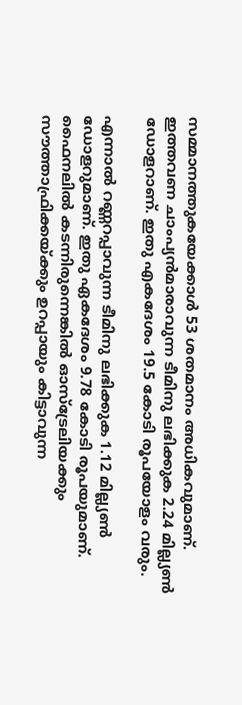സമ്മാനത്തുകയേക്കാള്‍ 53 ശതമാനം അധികവുമാണ്. ഇത്തവണ ചാംപ്യന്‍മാരാവുന്ന ടീമിനു ലഭിക്കുക 2.24 മില്ല്യണ്‍ ഡോളറാണ്. ഇതു എകദേശം 19.5 കോടി രൂപയോളം വരും.

എന്നാല്‍ റണ്ണറപ്പാവുന്ന ടീമിനു ലഭിക്കുക 1.12 മില്ല്യണ്‍ ഡോളറുമാണ്. ഇതു ഏകദേശം 9.78 കോടി രൂപയുമാണ്. ഫൈനലില്‍ കടന്നിരുന്നെങ്കില്‍ ഓസ്‌ട്രേലിയക്കും സൗത്താഫ്രിക്കയ്ക്കും ഉറപ്പായും കിട്ടാവുന്ന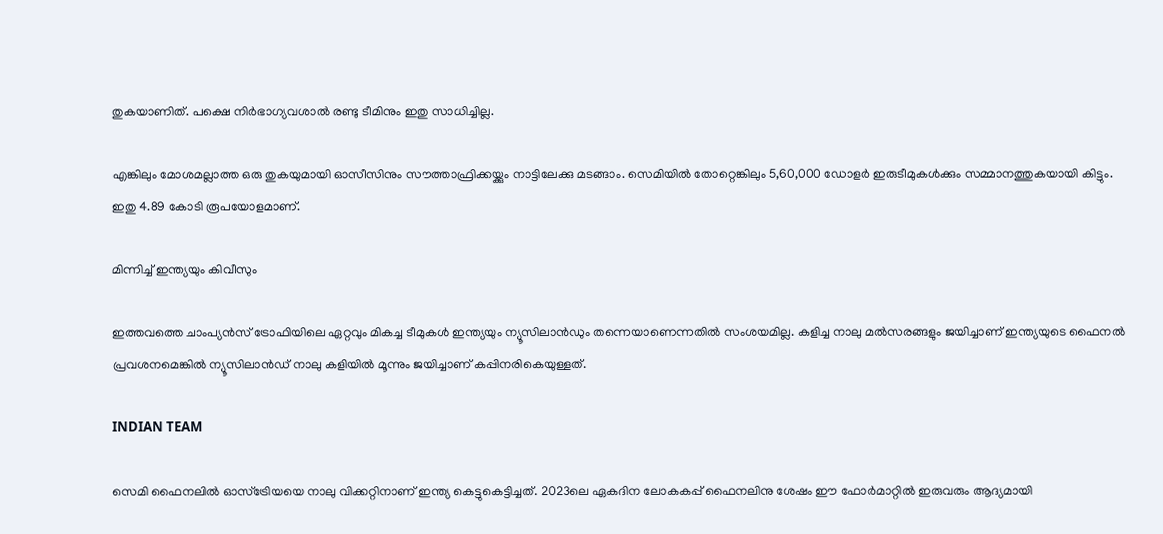തുകയാണിത്. പക്ഷെ നിര്‍ഭാഗ്യവശാല്‍ രണ്ടു ടീമിനും ഇതു സാധിച്ചില്ല.

എങ്കിലും മോശമല്ലാത്ത ഒരു തുകയുമായി ഓസീസിനും സൗത്താഫ്രിക്കയ്ക്കും നാട്ടിലേക്കു മടങ്ങാം. സെമിയില്‍ തോറ്റെങ്കിലും 5,60,000 ഡോളര്‍ ഇരുടീമുകള്‍ക്കും സമ്മാനത്തുകയായി കിട്ടും. ഇതു 4.89 കോടി രൂപയോളമാണ്.

മിന്നിച്ച് ഇന്ത്യയും കിവീസും

ഇത്തവത്തെ ചാംപ്യന്‍സ് ട്രോഫിയിലെ ഏറ്റവും മികച്ച ടീമുകള്‍ ഇന്ത്യയും ന്യൂസിലാന്‍ഡും തന്നെയാണെന്നതില്‍ സംശയമില്ല. കളിച്ച നാലു മല്‍സരങ്ങളും ജയിച്ചാണ് ഇന്ത്യയുടെ ഫൈനല്‍ പ്രവശനമെങ്കില്‍ ന്യൂസിലാന്‍ഡ് നാലു കളിയില്‍ മൂന്നും ജയിച്ചാണ് കപ്പിനരികെയുള്ളത്.

INDIAN TEAM

സെമി ഫൈനലില്‍ ഓസ്‌ട്രേിയയെ നാലു വിക്കറ്റിനാണ് ഇന്ത്യ കെട്ടുകെട്ടിച്ചത്. 2023ലെ ഏകദിന ലോകകപ്പ് ഫൈനലിനു ശേഷം ഈ ഫോര്‍മാറ്റില്‍ ഇരുവരും ആദ്യമായി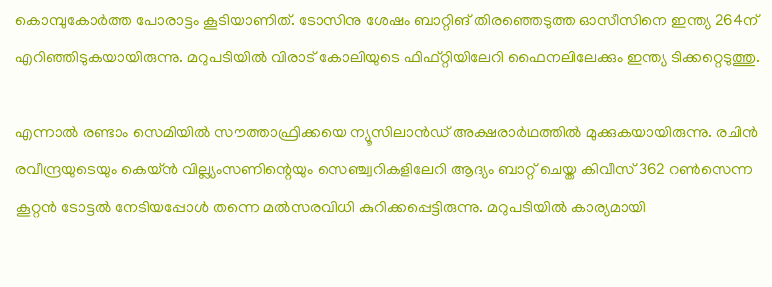കൊമ്പുകോര്‍ത്ത പോരാട്ടം കൂടിയാണിത്. ടോസിനു ശേഷം ബാറ്റിങ് തിരഞ്ഞെടുത്ത ഓസീസിനെ ഇന്ത്യ 264ന് എറിഞ്ഞിടുകയായിരുന്നു. മറുപടിയില്‍ വിരാട് കോലിയുടെ ഫിഫ്റ്റിയിലേറി ഫൈനലിലേക്കും ഇന്ത്യ ടിക്കറ്റെടുത്തു.

എന്നാല്‍ രണ്ടാം സെമിയില്‍ സൗത്താഫ്രിക്കയെ ന്യൂസിലാന്‍ഡ് അക്ഷരാര്‍ഥത്തില്‍ മുക്കുകയായിരുന്നു. രചിന്‍ രവീന്ദ്രയുടെയും കെയ്ന്‍ വില്ല്യംസണിന്റെയും സെഞ്ച്വറികളിലേറി ആദ്യം ബാറ്റ് ചെയ്ത കിവീസ് 362 റണ്‍സെന്ന കൂറ്റന്‍ ടോട്ടല്‍ നേടിയപ്പോള്‍ തന്നെ മല്‍സരവിധി കുറിക്കപ്പെട്ടിരുന്നു. മറുപടിയില്‍ കാര്യമായി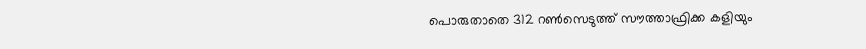പൊരുതാതെ 312 റണ്‍സെടുത്ത് സൗത്താഫ്രിക്ക കളിയും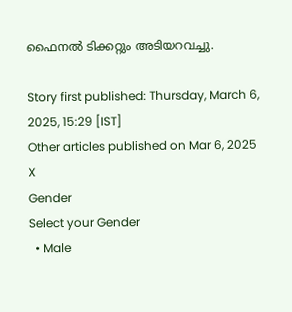ഫൈനല്‍ ടിക്കറ്റും അടിയറവച്ചു.

Story first published: Thursday, March 6, 2025, 15:29 [IST]
Other articles published on Mar 6, 2025
X
Gender
Select your Gender
  • Male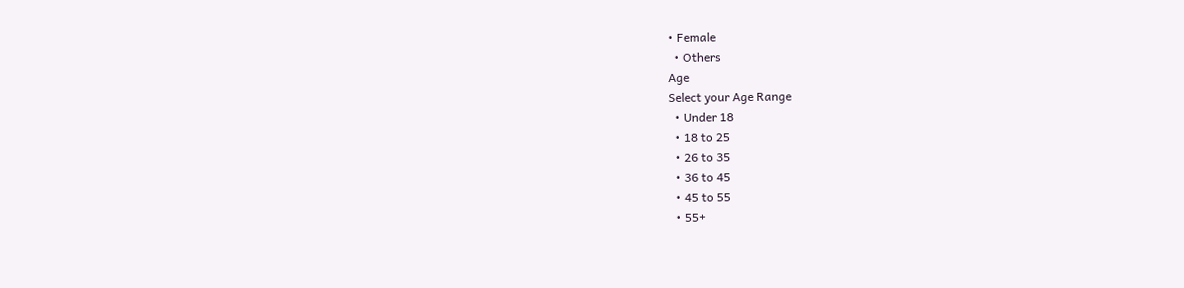• Female
  • Others
Age
Select your Age Range
  • Under 18
  • 18 to 25
  • 26 to 35
  • 36 to 45
  • 45 to 55
  • 55+